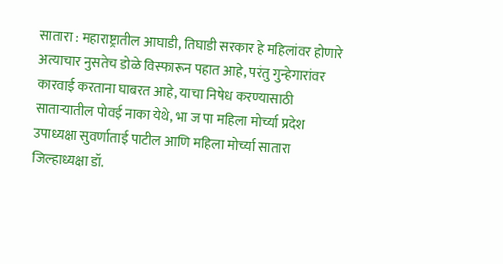सातारा : महाराष्ट्रातील आघाडी, तिघाडी सरकार हे महिलांवर होणारे अत्याचार नुसतेच डोळे विस्फारून पहात आहे, परंतु गुन्हेगारांवर कारवाई करताना घाबरत आहे, याचा निषेध करण्यासाठी साताऱ्यातील पोवई नाका येथे, भा ज पा महिला मोर्च्या प्रदेश उपाध्यक्षा सुवर्णाताई पाटील आणि महिला मोर्च्या सातारा जिल्हाध्यक्षा डॉ.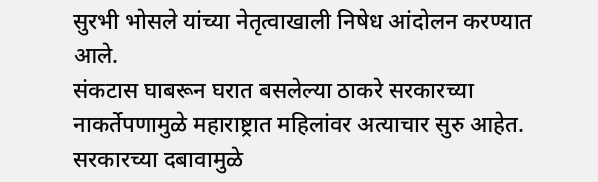सुरभी भोसले यांच्या नेतृत्वाखाली निषेध आंदोलन करण्यात आले.
संकटास घाबरून घरात बसलेल्या ठाकरे सरकारच्या नाकर्तेपणामुळे महाराष्ट्रात महिलांवर अत्याचार सुरु आहेत. सरकारच्या दबावामुळे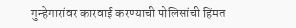गुन्हेगारांवर कारवाई करण्याची पोलिसांची हिंमत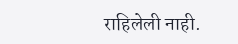राहिलेली नाही.